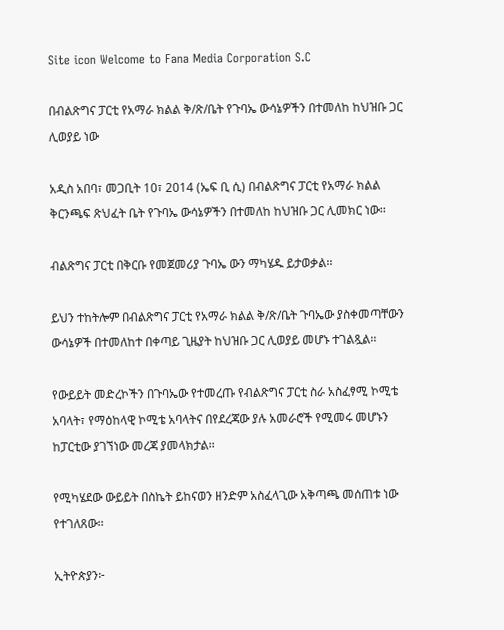Site icon Welcome to Fana Media Corporation S.C

በብልጽግና ፓርቲ የአማራ ክልል ቅ/ጽ/ቤት የጉባኤ ውሳኔዎችን በተመለከ ከህዝቡ ጋር ሊወያይ ነው

አዲስ አበባ፣ መጋቢት 10፣ 2014 (ኤፍ ቢ ሲ) በብልጽግና ፓርቲ የአማራ ክልል ቅርንጫፍ ጽህፈት ቤት የጉባኤ ውሳኔዎችን በተመለከ ከህዝቡ ጋር ሊመክር ነው፡፡

ብልጽግና ፓርቲ በቅርቡ የመጀመሪያ ጉባኤ ውን ማካሄዱ ይታወቃል፡፡

ይህን ተከትሎም በብልጽግና ፓርቲ የአማራ ክልል ቅ/ጽ/ቤት ጉባኤው ያስቀመጣቸውን ውሳኔዎች በተመለከተ በቀጣይ ጊዜያት ከህዝቡ ጋር ሊወያይ መሆኑ ተገልጿል፡፡

የውይይት መድረኮችን በጉባኤው የተመረጡ የብልጽግና ፓርቲ ስራ አስፈፃሚ ኮሚቴ አባላት፣ የማዕከላዊ ኮሚቴ አባላትና በየደረጃው ያሉ አመራሮች የሚመሩ መሆኑን ከፓርቲው ያገኘነው መረጃ ያመላክታል፡፡

የሚካሄደው ውይይት በስኬት ይከናወን ዘንድም አስፈላጊው አቅጣጫ መሰጠቱ ነው የተገለጸው፡፡

ኢትዮጵያን፦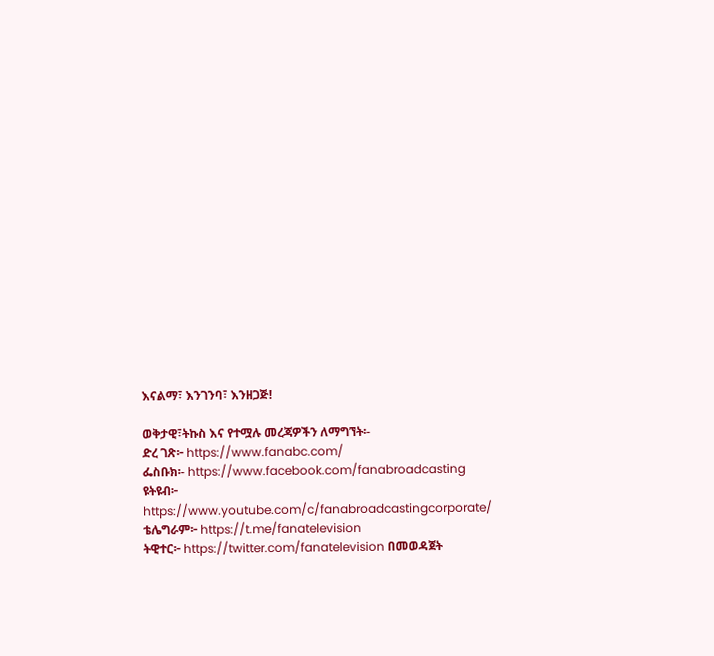እናልማ፣ እንገንባ፣ እንዘጋጅ!

ወቅታዊ፣ትኩስ እና የተሟሉ መረጃዎችን ለማግኘት፡-
ድረ ገጽ፦ https://www.fanabc.com/
ፌስቡክ፡- https://www.facebook.com/fanabroadcasting
ዩትዩብ፦ https://www.youtube.com/c/fanabroadcastingcorporate/
ቴሌግራም፦ https://t.me/fanatelevision
ትዊተር፦ https://twitter.com/fanatelevision በመወዳጀት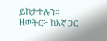ይከታተሉን፡፡
ዘወትር፦ ከእኛ ጋር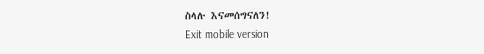ስላሉ እናመሰግናለን!
Exit mobile version